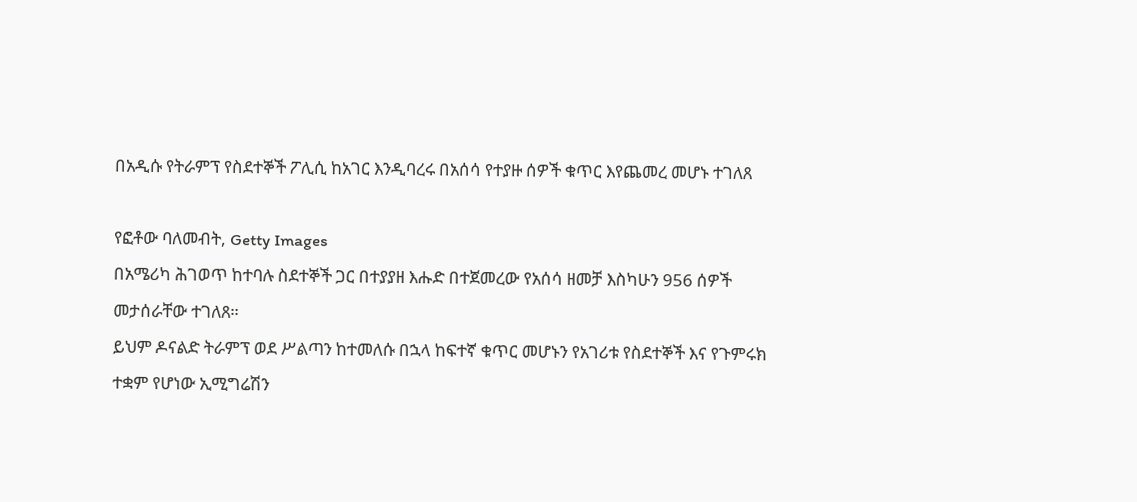በአዲሱ የትራምፕ የስደተኞች ፖሊሲ ከአገር እንዲባረሩ በአሰሳ የተያዙ ሰዎች ቁጥር እየጨመረ መሆኑ ተገለጸ

የፎቶው ባለመብት, Getty Images
በአሜሪካ ሕገወጥ ከተባሉ ስደተኞች ጋር በተያያዘ እሑድ በተጀመረው የአሰሳ ዘመቻ እስካሁን 956 ሰዎች መታሰራቸው ተገለጸ።
ይህም ዶናልድ ትራምፕ ወደ ሥልጣን ከተመለሱ በኋላ ከፍተኛ ቁጥር መሆኑን የአገሪቱ የስደተኞች እና የጉምሩክ ተቋም የሆነው ኢሚግሬሽን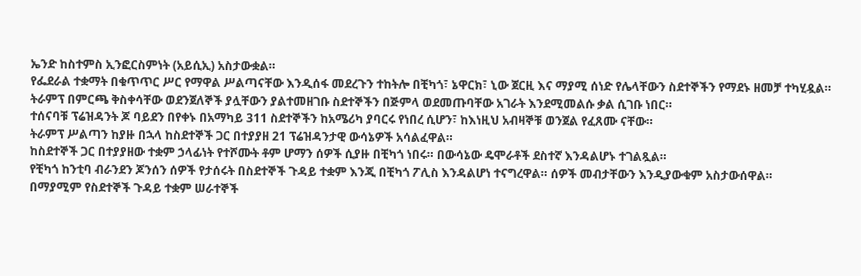ኤንድ ከስተምስ ኢንፎርስምነት (አይሲኢ) አስታውቋል።
የፌደራል ተቋማት በቁጥጥር ሥር የማዋል ሥልጣናቸው እንዲሰፋ መደረጉን ተከትሎ በቺካጎ፣ ኔዋርክ፣ ኒው ጀርዚ እና ማያሚ ሰነድ የሌላቸውን ስደተኞችን የማደኑ ዘመቻ ተካሂዷል።
ትራምፕ በምርጫ ቅስቀሳቸው ወደንጀለኞች ያሏቸውን ያልተመዘገቡ ስደተኞችን በጅምላ ወደመጡባቸው አገራት እንደሚመልሱ ቃል ሲገቡ ነበር።
ተሰናባቹ ፕሬዝዳንት ጆ ባይደን በየቀኑ በአማካይ 311 ስደተኞችን ከአሜሪካ ያባርሩ የነበረ ሲሆን፣ ከእነዚህ አብዛኞቹ ወንጀል የፈጸሙ ናቸው።
ትራምፕ ሥልጣን ከያዙ በኋላ ከስደተኞች ጋር በተያያዘ 21 ፕሬዝዳንታዊ ውሳኔዎች አሳልፈዋል።
ከስደተኞች ጋር በተያያዘው ተቋም ኃላፊነት የተሾሙት ቶም ሆማን ሰዎች ሲያዙ በቺካጎ ነበሩ። በውሳኔው ዴሞራቶች ደስተኛ እንዳልሆኑ ተገልጿል።
የቺካጎ ከንቲባ ብራንደን ጆንሰን ሰዎች የታሰሩት በስደተኞች ጉዳይ ተቋም እንጂ በቺካጎ ፖሊስ እንዳልሆነ ተናግረዋል። ሰዎች መብታቸውን እንዲያውቁም አስታውሰዋል።
በማያሚም የስደተኞች ጉዳይ ተቋም ሠራተኞች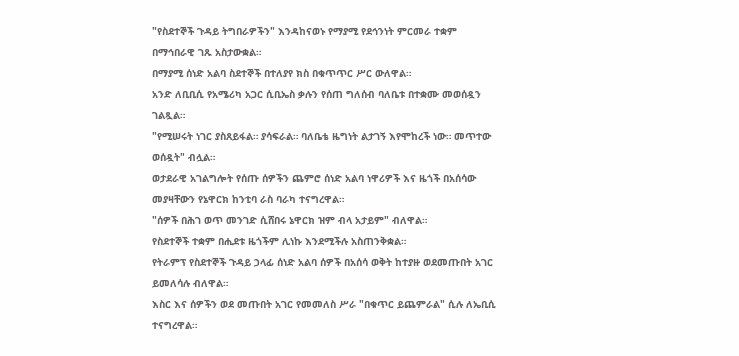"የስደተኞች ጉዳይ ትግበራዎችን" እንዳከናወኑ የማያሚ የደኅንነት ምርመራ ተቋም በማኅበራዊ ገጹ አስታውቋል።
በማያሚ ሰነድ አልባ ስደተኞች በተለያየ ክስ በቁጥጥር ሥር ውለዋል።
አንድ ለቢቢሲ የአሜሪካ አጋር ሲቢኤስ ቃሉን የሰጠ ግለሰብ ባለቤቱ በተቋሙ መወሰዷን ገልጿል።
"የሚሠሩት ነገር ያስጸይፋል። ያሳፍራል። ባለቤቴ ዜግነት ልታገኝ እየሞከረች ነው። መጥተው ወሰዷት" ብሏል።
ወታደራዊ አገልግሎት የሰጡ ሰዎችን ጨምሮ ሰነድ አልባ ነዋሪዎች እና ዜጎች በአሰሳው መያዛቸውን የኔዋርክ ከንቲባ ራስ ባራካ ተናግረዋል።
"ሰዎች በሕገ ወጥ መንገድ ሲሸበሩ ኔዋርክ ዝም ብላ አታይም" ብለዋል።
የስደተኞች ተቋም በሒደቱ ዜጎችም ሊነኩ እንደሚችሉ አስጠንቅቋል።
የትራምፕ የስደተኞች ጉዳይ ኃላፊ ሰነድ አልባ ሰዎች በአሰሳ ወቅት ከተያዙ ወደመጡበት አገር ይመለሳሉ ብለዋል።
እስር እና ሰዎችን ወደ መጡበት አገር የመመለስ ሥራ "በቁጥር ይጨምራል" ሲሉ ለኤቢሲ ተናግረዋል።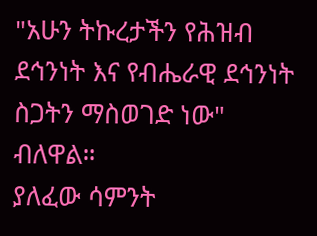"አሁን ትኩረታችን የሕዝብ ደኅንነት እና የብሔራዊ ደኅንነት ስጋትን ማስወገድ ነው" ብለዋል።
ያለፈው ሳምንት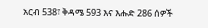አርብ 538፣ ቅዳሜ 593 እና እሑድ 286 ሰዎች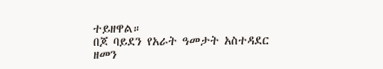ተይዘዋል።
በጆ ባይደን የአራት ዓመታት አስተዳደር ዘመን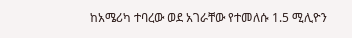ከአሜሪካ ተባረው ወደ አገራቸው የተመለሱ 1.5 ሚሊዮን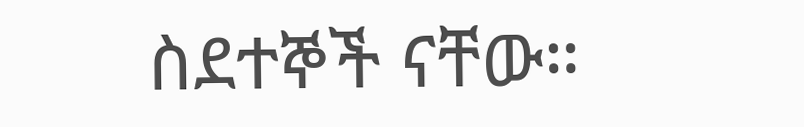ስደተኞች ናቸው።